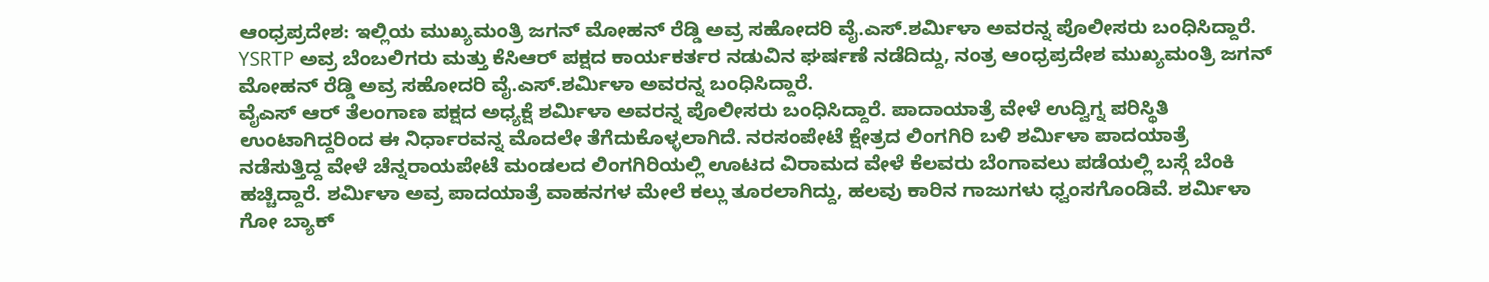ಆಂಧ್ರಪ್ರದೇಶ: ಇಲ್ಲಿಯ ಮುಖ್ಯಮಂತ್ರಿ ಜಗನ್ ಮೋಹನ್ ರೆಡ್ಡಿ ಅವ್ರ ಸಹೋದರಿ ವೈ.ಎಸ್.ಶರ್ಮಿಳಾ ಅವರನ್ನ ಪೊಲೀಸರು ಬಂಧಿಸಿದ್ದಾರೆ.
YSRTP ಅವ್ರ ಬೆಂಬಲಿಗರು ಮತ್ತು ಕೆಸಿಆರ್ ಪಕ್ಷದ ಕಾರ್ಯಕರ್ತರ ನಡುವಿನ ಘರ್ಷಣೆ ನಡೆದಿದ್ದು, ನಂತ್ರ ಆಂಧ್ರಪ್ರದೇಶ ಮುಖ್ಯಮಂತ್ರಿ ಜಗನ್ ಮೋಹನ್ ರೆಡ್ಡಿ ಅವ್ರ ಸಹೋದರಿ ವೈ.ಎಸ್.ಶರ್ಮಿಳಾ ಅವರನ್ನ ಬಂಧಿಸಿದ್ದಾರೆ.
ವೈಎಸ್ ಆರ್ ತೆಲಂಗಾಣ ಪಕ್ಷದ ಅಧ್ಯಕ್ಷೆ ಶರ್ಮಿಳಾ ಅವರನ್ನ ಪೊಲೀಸರು ಬಂಧಿಸಿದ್ದಾರೆ. ಪಾದಾಯಾತ್ರೆ ವೇಳೆ ಉದ್ವಿಗ್ನ ಪರಿಸ್ಥಿತಿ ಉಂಟಾಗಿದ್ದರಿಂದ ಈ ನಿರ್ಧಾರವನ್ನ ಮೊದಲೇ ತೆಗೆದುಕೊಳ್ಳಲಾಗಿದೆ. ನರಸಂಪೇಟೆ ಕ್ಷೇತ್ರದ ಲಿಂಗಗಿರಿ ಬಳಿ ಶರ್ಮಿಳಾ ಪಾದಯಾತ್ರೆ ನಡೆಸುತ್ತಿದ್ದ ವೇಳೆ ಚೆನ್ನರಾಯಪೇಟೆ ಮಂಡಲದ ಲಿಂಗಗಿರಿಯಲ್ಲಿ ಊಟದ ವಿರಾಮದ ವೇಳೆ ಕೆಲವರು ಬೆಂಗಾವಲು ಪಡೆಯಲ್ಲಿ ಬಸ್ಗೆ ಬೆಂಕಿ ಹಚ್ಚಿದ್ದಾರೆ. ಶರ್ಮಿಳಾ ಅವ್ರ ಪಾದಯಾತ್ರೆ ವಾಹನಗಳ ಮೇಲೆ ಕಲ್ಲು ತೂರಲಾಗಿದ್ದು, ಹಲವು ಕಾರಿನ ಗಾಜುಗಳು ಧ್ವಂಸಗೊಂಡಿವೆ. ಶರ್ಮಿಳಾ ಗೋ ಬ್ಯಾಕ್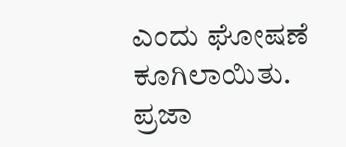ಎಂದು ಘೋಷಣೆ ಕೂಗಿಲಾಯಿತು. ಪ್ರಜಾ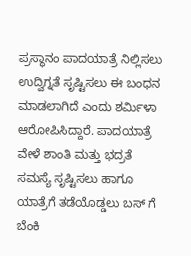ಪ್ರಸ್ಥಾನಂ ಪಾದಯಾತ್ರೆ ನಿಲ್ಲಿಸಲು ಉದ್ವಿಗ್ನತೆ ಸೃಷ್ಟಿಸಲು ಈ ಬಂಧನ ಮಾಡಲಾಗಿದೆ ಎಂದು ಶರ್ಮಿಳಾ ಆರೋಪಿಸಿದ್ದಾರೆ. ಪಾದಯಾತ್ರೆ ವೇಳೆ ಶಾಂತಿ ಮತ್ತು ಭದ್ರತೆ ಸಮಸ್ಯೆ ಸೃಷ್ಟಿಸಲು ಹಾಗೂ ಯಾತ್ರೆಗೆ ತಡೆಯೊಡ್ಡಲು ಬಸ್ ಗೆ ಬೆಂಕಿ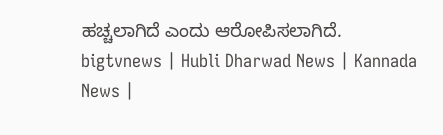ಹಚ್ಚಲಾಗಿದೆ ಎಂದು ಆರೋಪಿಸಲಾಗಿದೆ.
bigtvnews | Hubli Dharwad News | Kannada News |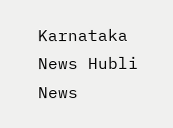Karnataka News Hubli News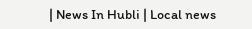| News In Hubli | Local news